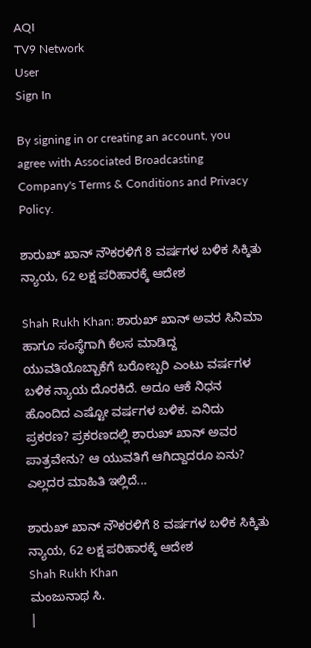AQI
TV9 Network
User
Sign In

By signing in or creating an account, you agree with Associated Broadcasting Company's Terms & Conditions and Privacy Policy.

ಶಾರುಖ್ ಖಾನ್ ನೌಕರಳಿಗೆ 8 ವರ್ಷಗಳ ಬಳಿಕ ಸಿಕ್ಕಿತು ನ್ಯಾಯ, 62 ಲಕ್ಷ ಪರಿಹಾರಕ್ಕೆ ಆದೇಶ

Shah Rukh Khan: ಶಾರುಖ್ ಖಾನ್ ಅವರ ಸಿನಿಮಾ ಹಾಗೂ ಸಂಸ್ಥೆಗಾಗಿ ಕೆಲಸ ಮಾಡಿದ್ದ ಯುವತಿಯೊಬ್ಬಾಕೆಗೆ ಬರೋಬ್ಬರಿ ಎಂಟು ವರ್ಷಗಳ ಬಳಿಕ ನ್ಯಾಯ ದೊರಕಿದೆ. ಅದೂ ಆಕೆ ನಿಧನ ಹೊಂದಿದ ಎಷ್ಟೋ ವರ್ಷಗಳ ಬಳಿಕ. ಏನಿದು ಪ್ರಕರಣ? ಪ್ರಕರಣದಲ್ಲಿ ಶಾರುಖ್ ಖಾನ್ ಅವರ ಪಾತ್ರವೇನು? ಆ ಯುವತಿಗೆ ಆಗಿದ್ದಾದರೂ ಏನು? ಎಲ್ಲದರ ಮಾಹಿತಿ ಇಲ್ಲಿದೆ...

ಶಾರುಖ್ ಖಾನ್ ನೌಕರಳಿಗೆ 8 ವರ್ಷಗಳ ಬಳಿಕ ಸಿಕ್ಕಿತು ನ್ಯಾಯ, 62 ಲಕ್ಷ ಪರಿಹಾರಕ್ಕೆ ಆದೇಶ
Shah Rukh Khan
ಮಂಜುನಾಥ ಸಿ.
|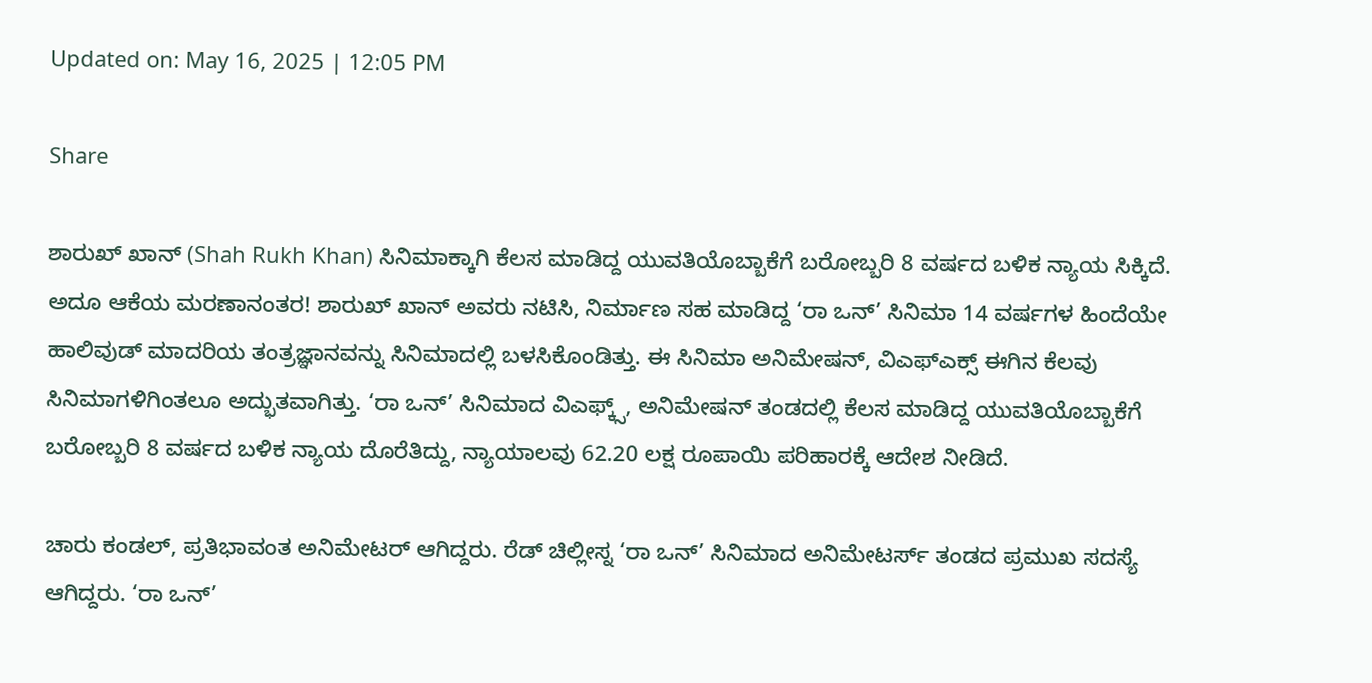Updated on: May 16, 2025 | 12:05 PM

Share

ಶಾರುಖ್ ಖಾನ್ (Shah Rukh Khan) ಸಿನಿಮಾಕ್ಕಾಗಿ ಕೆಲಸ ಮಾಡಿದ್ದ ಯುವತಿಯೊಬ್ಬಾಕೆಗೆ ಬರೋಬ್ಬರಿ 8 ವರ್ಷದ ಬಳಿಕ ನ್ಯಾಯ ಸಿಕ್ಕಿದೆ. ಅದೂ ಆಕೆಯ ಮರಣಾನಂತರ! ಶಾರುಖ್ ಖಾನ್ ಅವರು ನಟಿಸಿ, ನಿರ್ಮಾಣ ಸಹ ಮಾಡಿದ್ದ ‘ರಾ ಒನ್’ ಸಿನಿಮಾ 14 ವರ್ಷಗಳ ಹಿಂದೆಯೇ ಹಾಲಿವುಡ್ ಮಾದರಿಯ ತಂತ್ರಜ್ಞಾನವನ್ನು ಸಿನಿಮಾದಲ್ಲಿ ಬಳಸಿಕೊಂಡಿತ್ತು. ಈ ಸಿನಿಮಾ ಅನಿಮೇಷನ್, ವಿಎಫ್ಎಕ್ಸ್ ಈಗಿನ ಕೆಲವು ಸಿನಿಮಾಗಳಿಗಿಂತಲೂ ಅದ್ಭುತವಾಗಿತ್ತು. ‘ರಾ ಒನ್’ ಸಿನಿಮಾದ ವಿಎಫ್ಕ್ಸ್, ಅನಿಮೇಷನ್ ತಂಡದಲ್ಲಿ ಕೆಲಸ ಮಾಡಿದ್ದ ಯುವತಿಯೊಬ್ಬಾಕೆಗೆ ಬರೋಬ್ಬರಿ 8 ವರ್ಷದ ಬಳಿಕ ನ್ಯಾಯ ದೊರೆತಿದ್ದು, ನ್ಯಾಯಾಲವು 62.20 ಲಕ್ಷ ರೂಪಾಯಿ ಪರಿಹಾರಕ್ಕೆ ಆದೇಶ ನೀಡಿದೆ.

ಚಾರು ಕಂಡಲ್, ಪ್ರತಿಭಾವಂತ ಅನಿಮೇಟರ್ ಆಗಿದ್ದರು. ರೆಡ್ ಚಿಲ್ಲೀಸ್ನ ‘ರಾ ಒನ್’ ಸಿನಿಮಾದ ಅನಿಮೇಟರ್ಸ್ ತಂಡದ ಪ್ರಮುಖ ಸದಸ್ಯೆ ಆಗಿದ್ದರು. ‘ರಾ ಒನ್’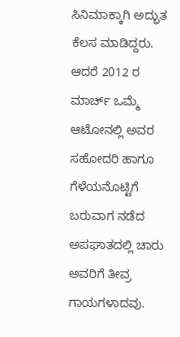ಸಿನಿಮಾಕ್ಕಾಗಿ ಅದ್ಭುತ ಕೆಲಸ ಮಾಡಿದ್ದರು. ಆದರೆ 2012 ರ ಮಾರ್ಚ್ ಒಮ್ಮೆ ಆಟೋನಲ್ಲಿ ಅವರ ಸಹೋದರಿ ಹಾಗೂ ಗೆಳೆಯನೊಟ್ಟಿಗೆ ಬರುವಾಗ ನಡೆದ ಅಪಘಾತದಲ್ಲಿ ಚಾರು ಅವರಿಗೆ ತೀವ್ರ ಗಾಯಗಳಾದವು.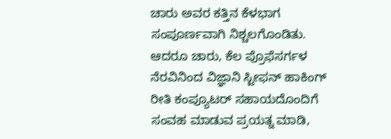ಚಾರು ಅವರ ಕತ್ತಿನ ಕೆಳಭಾಗ ಸಂಪೂರ್ಣವಾಗಿ ನಿಶ್ಚಲಗೊಂಡಿತು. ಆದರೂ ಚಾರು, ಕೆಲ ಪ್ರೊಫೆಸರ್ಗಳ ನೆರವಿನಿಂದ ವಿಜ್ಞಾನಿ ಸ್ಟೀಫನ್ ಹಾಕಿಂಗ್ ರೀತಿ ಕಂಪ್ಯೂಟರ್ ಸಹಾಯದೊಂದಿಗೆ ಸಂವಹ ಮಾಡುವ ಪ್ರಯತ್ನ ಮಾಡಿ,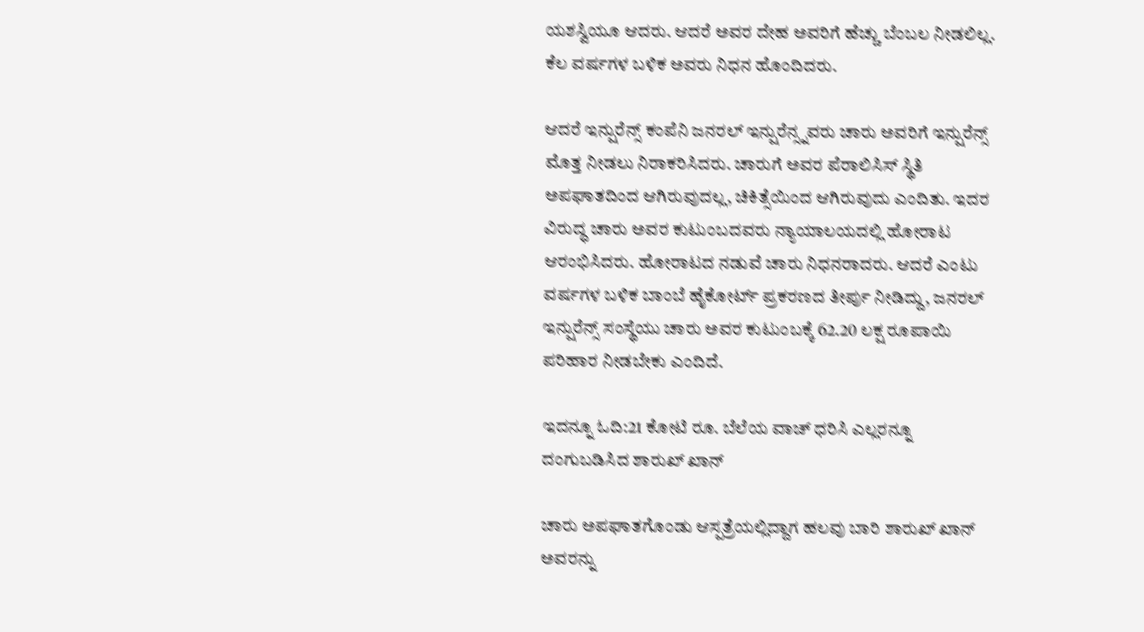ಯಶಸ್ವಿಯೂ ಆದರು. ಆದರೆ ಅವರ ದೇಹ ಅವರಿಗೆ ಹೆಚ್ಚು ಬೆಂಬಲ ನೀಡಲಿಲ್ಲ. ಕೆಲ ವರ್ಷಗಳ ಬಳಿಕ ಅವರು ನಿಧನ ಹೊಂದಿದರು.

ಆದರೆ ಇನ್ಷುರೆನ್ಸ್ ಕಂಪೆನಿ ಜನರಲ್ ಇನ್ಷುರೆನ್ಸ್ನವರು ಚಾರು ಅವರಿಗೆ ಇನ್ಷುರೆನ್ಸ್ ಮೊತ್ತ ನೀಡಲು ನಿರಾಕರಿಸಿದರು. ಚಾರುಗೆ ಅವರ ಪೆರಾಲಿಸಿಸ್ ಸ್ಥಿತಿ ಅಪಘಾತದಿಂದ ಆಗಿರುವುದಲ್ಲ, ಚಿಕಿತ್ಸೆಯಿಂದ ಆಗಿರುವುದು ಎಂದಿತು. ಇದರ ವಿರುದ್ಧ ಚಾರು ಅವರ ಕುಟುಂಬದವರು ನ್ಯಾಯಾಲಯದಲ್ಲಿ ಹೋರಾಟ ಆರಂಭಿಸಿದರು. ಹೋರಾಟದ ನಡುವೆ ಚಾರು ನಿಧನರಾದರು. ಆದರೆ ಎಂಟು ವರ್ಷಗಳ ಬಳಿಕ ಬಾಂಬೆ ಹೈಕೋರ್ಟ್ ಪ್ರಕರಣದ ತೀರ್ಪು ನೀಡಿದ್ದು, ಜನರಲ್ ಇನ್ಷುರೆನ್ಸ್ ಸಂಸ್ಥೆಯು ಚಾರು ಅವರ ಕುಟುಂಬಕ್ಕೆ 62.20 ಲಕ್ಷ ರೂಪಾಯಿ ಪರಿಹಾರ ನೀಡಬೇಕು ಎಂದಿದೆ.

ಇದನ್ನೂ ಓದಿ:21 ಕೋಟಿ ರೂ. ಬೆಲೆಯ ವಾಚ್ ಧರಿಸಿ ಎಲ್ಲರನ್ನೂ ದಂಗುಬಡಿಸಿದ ಶಾರುಖ್ ಖಾನ್

ಚಾರು ಅಪಘಾತಗೊಂಡು ಆಸ್ಪತ್ರೆಯಲ್ಲಿದ್ದಾಗ ಹಲವು ಬಾರಿ ಶಾರುಖ್ ಖಾನ್ ಅವರನ್ನು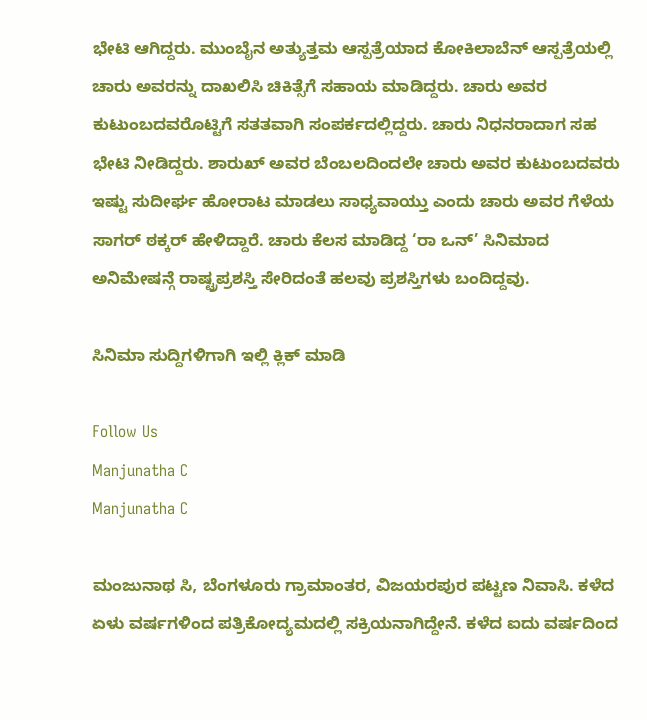ಭೇಟಿ ಆಗಿದ್ದರು. ಮುಂಬೈನ ಅತ್ಯುತ್ತಮ ಆಸ್ಪತ್ರೆಯಾದ ಕೋಕಿಲಾಬೆನ್ ಆಸ್ಪತ್ರೆಯಲ್ಲಿ ಚಾರು ಅವರನ್ನು ದಾಖಲಿಸಿ ಚಿಕಿತ್ಸೆಗೆ ಸಹಾಯ ಮಾಡಿದ್ದರು. ಚಾರು ಅವರ ಕುಟುಂಬದವರೊಟ್ಟಿಗೆ ಸತತವಾಗಿ ಸಂಪರ್ಕದಲ್ಲಿದ್ದರು. ಚಾರು ನಿಧನರಾದಾಗ ಸಹ ಭೇಟಿ ನೀಡಿದ್ದರು. ಶಾರುಖ್ ಅವರ ಬೆಂಬಲದಿಂದಲೇ ಚಾರು ಅವರ ಕುಟುಂಬದವರು ಇಷ್ಟು ಸುದೀರ್ಘ ಹೋರಾಟ ಮಾಡಲು ಸಾಧ್ಯವಾಯ್ತು ಎಂದು ಚಾರು ಅವರ ಗೆಳೆಯ ಸಾಗರ್ ಠಕ್ಕರ್ ಹೇಳಿದ್ದಾರೆ. ಚಾರು ಕೆಲಸ ಮಾಡಿದ್ದ ‘ರಾ ಒನ್’ ಸಿನಿಮಾದ ಅನಿಮೇಷನ್ಗೆ ರಾಷ್ಟ್ರಪ್ರಶಸ್ತಿ ಸೇರಿದಂತೆ ಹಲವು ಪ್ರಶಸ್ತಿಗಳು ಬಂದಿದ್ದವು.

ಸಿನಿಮಾ ಸುದ್ದಿಗಳಿಗಾಗಿ ಇಲ್ಲಿ ಕ್ಲಿಕ್ ಮಾಡಿ

Follow Us
Manjunatha C
Manjunatha C

ಮಂಜುನಾಥ ಸಿ, ಬೆಂಗಳೂರು ಗ್ರಾಮಾಂತರ, ವಿಜಯರಪುರ ಪಟ್ಟಣ ನಿವಾಸಿ. ಕಳೆದ ಏಳು ವರ್ಷಗಳಿಂದ ಪತ್ರಿಕೋದ್ಯಮದಲ್ಲಿ ಸಕ್ರಿಯನಾಗಿದ್ದೇನೆ. ಕಳೆದ ಐದು ವರ್ಷದಿಂದ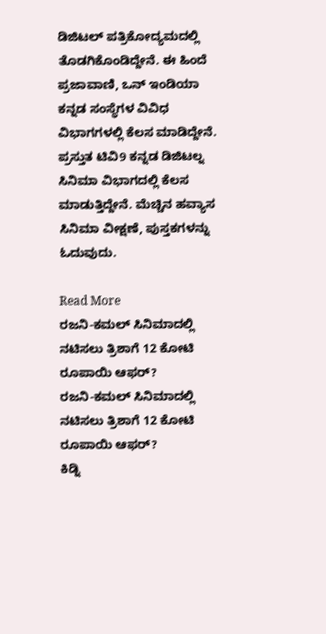ಡಿಜಿಟಲ್ ಪತ್ರಿಕೋದ್ಯಮದಲ್ಲಿ ತೊಡಗಿಕೊಂಡಿದ್ದೇನೆ. ಈ ಹಿಂದೆ ಪ್ರಜಾವಾಣಿ, ಒನ್ ಇಂಡಿಯಾ ಕನ್ನಡ ಸಂಸ್ಥೆಗಳ ವಿವಿಧ ವಿಭಾಗಗಳಲ್ಲಿ ಕೆಲಸ ಮಾಡಿದ್ದೇನೆ. ಪ್ರಸ್ತುತ ಟಿವಿ9 ಕನ್ನಡ ಡಿಜಿಟಲ್ನ ಸಿನಿಮಾ ವಿಭಾಗದಲ್ಲಿ ಕೆಲಸ ಮಾಡುತ್ತಿದ್ದೇನೆ. ಮೆಚ್ಚಿನ ಹವ್ಯಾಸ ಸಿನಿಮಾ ವೀಕ್ಷಣೆ, ಪುಸ್ತಕಗಳನ್ನು ಓದುವುದು.

Read More
ರಜನಿ-ಕಮಲ್ ಸಿನಿಮಾದಲ್ಲಿ ನಟಿಸಲು ತ್ರಿಶಾಗೆ 12 ಕೋಟಿ ರೂಪಾಯಿ ಆಫರ್?
ರಜನಿ-ಕಮಲ್ ಸಿನಿಮಾದಲ್ಲಿ ನಟಿಸಲು ತ್ರಿಶಾಗೆ 12 ಕೋಟಿ ರೂಪಾಯಿ ಆಫರ್?
ಕಿಡ್ನಿ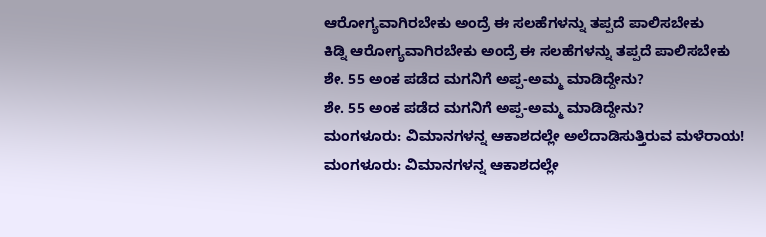ಆರೋಗ್ಯವಾಗಿರಬೇಕು ಅಂದ್ರೆ ಈ ಸಲಹೆಗಳನ್ನು ತಪ್ಪದೆ ಪಾಲಿಸಬೇಕು
ಕಿಡ್ನಿ ಆರೋಗ್ಯವಾಗಿರಬೇಕು ಅಂದ್ರೆ ಈ ಸಲಹೆಗಳನ್ನು ತಪ್ಪದೆ ಪಾಲಿಸಬೇಕು
ಶೇ. 55 ಅಂಕ ಪಡೆದ ಮಗನಿಗೆ ಅಪ್ಪ-ಅಮ್ಮ ಮಾಡಿದ್ದೇನು?
ಶೇ. 55 ಅಂಕ ಪಡೆದ ಮಗನಿಗೆ ಅಪ್ಪ-ಅಮ್ಮ ಮಾಡಿದ್ದೇನು?
ಮಂಗಳೂರು: ವಿಮಾನಗಳನ್ನ ಆಕಾಶದಲ್ಲೇ ಅಲೆದಾಡಿಸುತ್ತಿರುವ ಮಳೆರಾಯ!
ಮಂಗಳೂರು: ವಿಮಾನಗಳನ್ನ ಆಕಾಶದಲ್ಲೇ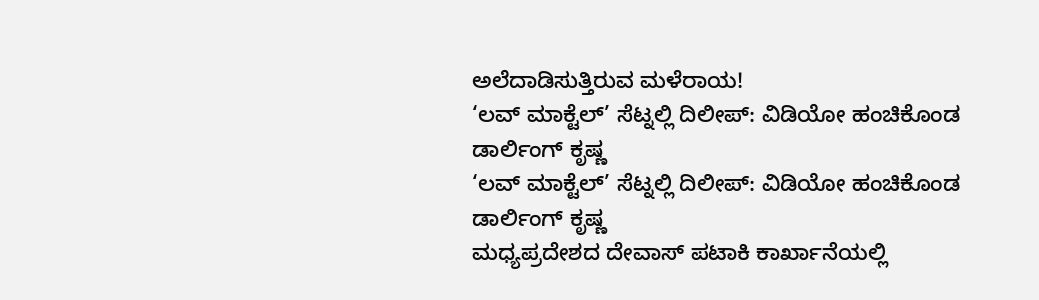ಅಲೆದಾಡಿಸುತ್ತಿರುವ ಮಳೆರಾಯ!
‘ಲವ್ ಮಾಕ್ಟೆಲ್’ ಸೆಟ್ನಲ್ಲಿ ದಿಲೀಪ್: ವಿಡಿಯೋ ಹಂಚಿಕೊಂಡ ಡಾರ್ಲಿಂಗ್ ಕೃಷ್ಣ
‘ಲವ್ ಮಾಕ್ಟೆಲ್’ ಸೆಟ್ನಲ್ಲಿ ದಿಲೀಪ್: ವಿಡಿಯೋ ಹಂಚಿಕೊಂಡ ಡಾರ್ಲಿಂಗ್ ಕೃಷ್ಣ
ಮಧ್ಯಪ್ರದೇಶದ ದೇವಾಸ್ ಪಟಾಕಿ ಕಾರ್ಖಾನೆಯಲ್ಲಿ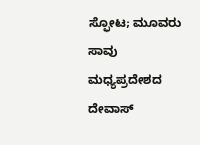ಸ್ಫೋಟ; ಮೂವರು ಸಾವು
ಮಧ್ಯಪ್ರದೇಶದ ದೇವಾಸ್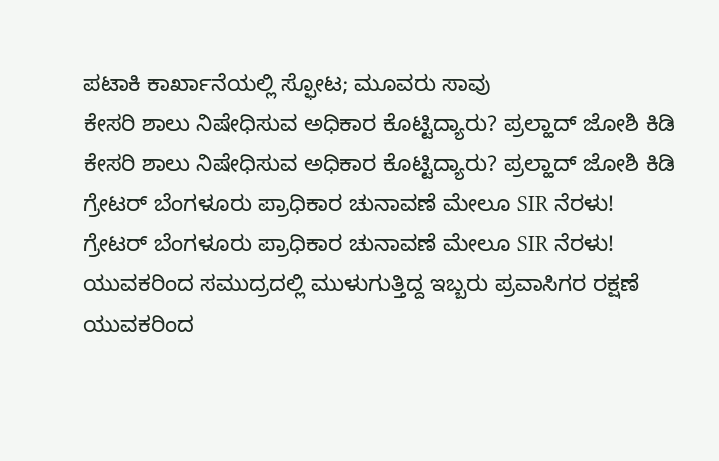ಪಟಾಕಿ ಕಾರ್ಖಾನೆಯಲ್ಲಿ ಸ್ಫೋಟ; ಮೂವರು ಸಾವು
ಕೇಸರಿ ಶಾಲು ನಿಷೇಧಿಸುವ ಅಧಿಕಾರ ಕೊಟ್ಟಿದ್ಯಾರು? ಪ್ರಲ್ಹಾದ್ ಜೋಶಿ ಕಿಡಿ
ಕೇಸರಿ ಶಾಲು ನಿಷೇಧಿಸುವ ಅಧಿಕಾರ ಕೊಟ್ಟಿದ್ಯಾರು? ಪ್ರಲ್ಹಾದ್ ಜೋಶಿ ಕಿಡಿ
ಗ್ರೇಟರ್ ಬೆಂಗಳೂರು ಪ್ರಾಧಿಕಾರ ಚುನಾವಣೆ ಮೇಲೂ SIR ನೆರಳು!
ಗ್ರೇಟರ್ ಬೆಂಗಳೂರು ಪ್ರಾಧಿಕಾರ ಚುನಾವಣೆ ಮೇಲೂ SIR ನೆರಳು!
ಯುವಕರಿಂದ ಸಮುದ್ರದಲ್ಲಿ ಮುಳುಗುತ್ತಿದ್ದ ಇಬ್ಬರು ಪ್ರವಾಸಿಗರ ರಕ್ಷಣೆ
ಯುವಕರಿಂದ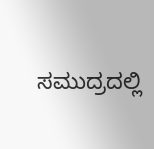ಸಮುದ್ರದಲ್ಲಿ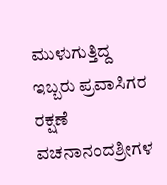ಮುಳುಗುತ್ತಿದ್ದ ಇಬ್ಬರು ಪ್ರವಾಸಿಗರ ರಕ್ಷಣೆ
ವಚನಾನಂದಶ್ರೀಗಳ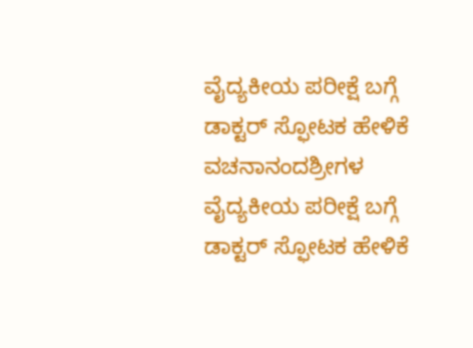ವೈದ್ಯಕೀಯ ಪರೀಕ್ಷೆ ಬಗ್ಗೆ ಡಾಕ್ಟರ್ ಸ್ಫೋಟಕ ಹೇಳಿಕೆ
ವಚನಾನಂದಶ್ರೀಗಳ ವೈದ್ಯಕೀಯ ಪರೀಕ್ಷೆ ಬಗ್ಗೆ ಡಾಕ್ಟರ್ ಸ್ಫೋಟಕ ಹೇಳಿಕೆ